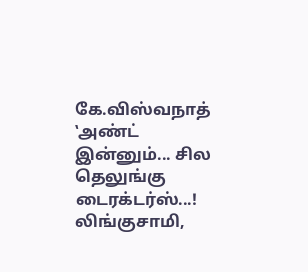கே.விஸ்வநாத் ‛அண்ட் இன்னும்... சில தெலுங்கு டைரக்டர்ஸ்...!
லிங்குசாமி,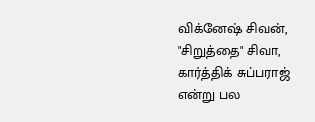விக்னேஷ் சிவன், "சிறுத்தை" சிவா, கார்த்திக் சுப்பராஜ் என்று பல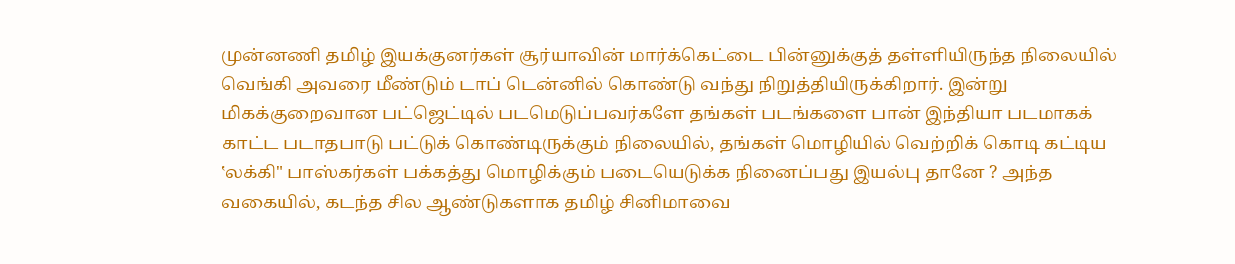முன்னணி தமிழ் இயக்குனர்கள் சூர்யாவின் மார்க்கெட்டை பின்னுக்குத் தள்ளியிருந்த நிலையில் வெங்கி அவரை மீண்டும் டாப் டென்னில் கொண்டு வந்து நிறுத்தியிருக்கிறார். இன்று மிகக்குறைவான பட்ஜெட்டில் படமெடுப்பவர்களே தங்கள் படங்களை பான் இந்தியா படமாகக் காட்ட படாதபாடு பட்டுக் கொண்டிருக்கும் நிலையில், தங்கள் மொழியில் வெற்றிக் கொடி கட்டிய ‛லக்கி" பாஸ்கர்கள் பக்கத்து மொழிக்கும் படையெடுக்க நினைப்பது இயல்பு தானே ? அந்த வகையில், கடந்த சில ஆண்டுகளாக தமிழ் சினிமாவை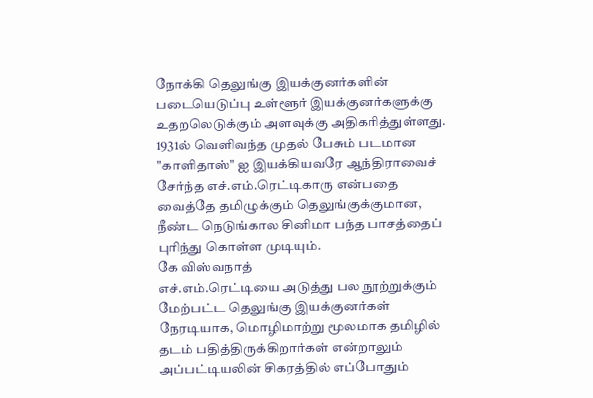நோக்கி தெலுங்கு இயக்குனர்களின் படையெடுப்பு உள்ளூர் இயக்குனர்களுக்கு உதறலெடுக்கும் அளவுக்கு அதிகரித்துள்ளது.
1931ல் வெளிவந்த முதல் பேசும் படமான "காளிதாஸ்" ஐ இயக்கியவரே ஆந்திராவைச் சேர்ந்த எச்.எம்.ரெட்டிகாரு என்பதை வைத்தே தமிழுக்கும் தெலுங்குக்குமான, நீண்ட நெடுங்கால சினிமா பந்த பாசத்தைப் புரிந்து கொள்ள முடியும்.
கே விஸ்வநாத்
எச்.எம்.ரெட்டியை அடுத்து பல நூற்றுக்கும் மேற்பட்ட தெலுங்கு இயக்குனர்கள் நேரடியாக, மொழிமாற்று மூலமாக தமிழில் தடம் பதித்திருக்கிறார்கள் என்றாலும் அப்பட்டியலின் சிகரத்தில் எப்போதும்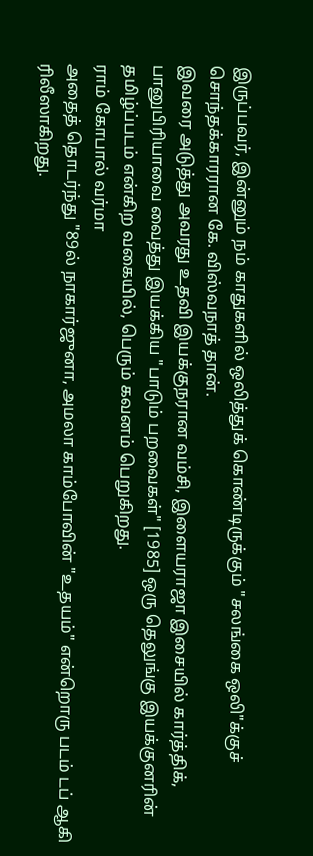இருப்பவர், இன்னும் நம் காதுகளில் ஒலித்துக் கொண்டிருக்கும் "சலங்கை ஒலி"க்குச் சொந்தக்காரரான கே. விஸ்வநாத் தான்.
இவரை அடுத்து அவரது உதவி இயக்குநரான வம்சி, இளையராஜா இசையில் கார்த்திக், பானுபிரியாவை வைத்து இயக்கிய "பாடும் பறவைகள்" [1985] ஒரு தெலுங்கு இயக்குனரின் தமிழ்ப்படம் என்கிற வகையில், பெரும் கவனம் பெறுகிறது.
ராம் கோபால் வர்மா
அதைத் தொடர்ந்து "89ல் நாகார்ஜுனா, அமலா காம்போவின் "உதயம்" என்றொரு படம் டப் ஆகி ரிலீஸாகிறது.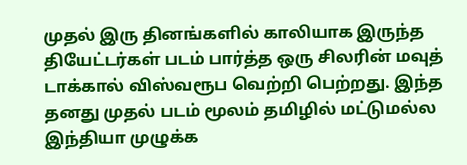முதல் இரு தினங்களில் காலியாக இருந்த தியேட்டர்கள் படம் பார்த்த ஒரு சிலரின் மவுத் டாக்கால் விஸ்வரூப வெற்றி பெற்றது. இந்த தனது முதல் படம் மூலம் தமிழில் மட்டுமல்ல இந்தியா முழுக்க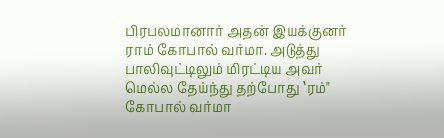பிரபலமானார் அதன் இயக்குனர் ராம் கோபால் வர்மா. அடுத்து பாலிவுட்டிலும் மிரட்டிய அவர் மெல்ல தேய்ந்து தற்போது ‛ரம்" கோபால் வர்மா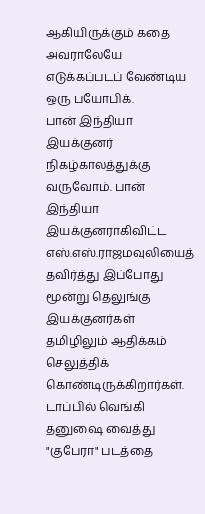ஆகியிருக்கும் கதை அவராலேயே எடுக்கப்படப் வேண்டிய ஒரு பயோபிக்.
பான் இந்தியா இயக்குனர்
நிகழ்காலத்துக்கு வருவோம். பான் இந்தியா இயக்குனராகிவிட்ட எஸ்.எஸ்.ராஜமவுலியைத் தவிர்த்து இப்போது மூன்று தெலுங்கு இயக்குனர்கள் தமிழிலும் ஆதிக்கம் செலுத்திக் கொண்டிருக்கிறார்கள்.
டாப்பில் வெங்கி
தனுஷை வைத்து "குபேரா" படத்தை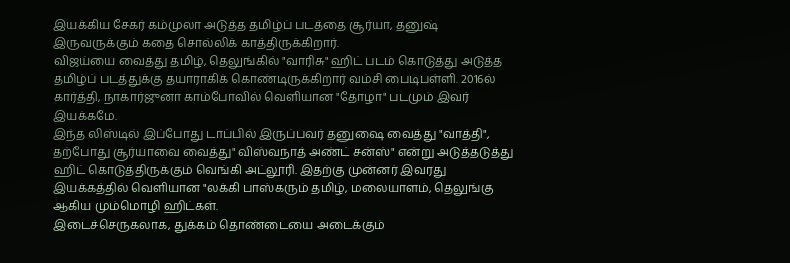இயக்கிய சேகர் கம்முலா அடுத்த தமிழ்ப் படத்தை சூர்யா, தனுஷ் இருவருக்கும் கதை சொல்லிக் காத்திருக்கிறார்.
விஜய்யை வைத்து தமிழ், தெலுங்கில் "வாரிசு" ஹிட் படம் கொடுத்து அடுத்த தமிழ்ப் படத்துக்கு தயாராகிக் கொண்டிருக்கிறார் வம்சி பைடிபள்ளி. 2016ல் கார்த்தி, நாகார்ஜுனா காம்போவில் வெளியான "தோழா" படமும் இவர் இயக்கமே.
இந்த லிஸ்டில் இப்போது டாப்பில் இருப்பவர் தனுஷை வைத்து "வாத்தி", தற்போது சூர்யாவை வைத்து" விஸ்வநாத் அண்ட் சன்ஸ்" என்று அடுத்தடுத்து ஹிட் கொடுத்திருக்கும் வெங்கி அட்லூரி. இதற்கு முன்னர் இவரது இயக்கத்தில் வெளியான "லக்கி பாஸ்கரும் தமிழ், மலையாளம், தெலுங்கு ஆகிய மும்மொழி ஹிட்கள்.
இடைச்செருகலாக, துக்கம் தொண்டையை அடைக்கும்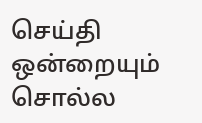செய்தி ஒன்றையும் சொல்ல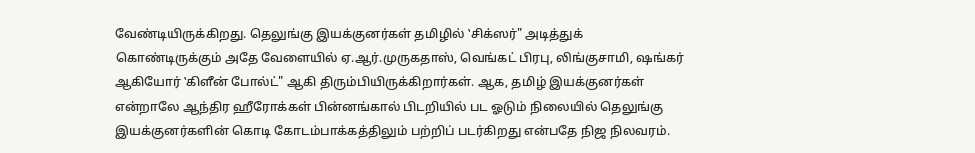வேண்டியிருக்கிறது. தெலுங்கு இயக்குனர்கள் தமிழில் ‛சிக்ஸர்" அடித்துக் கொண்டிருக்கும் அதே வேளையில் ஏ.ஆர்.முருகதாஸ், வெங்கட் பிரபு, லிங்குசாமி, ஷங்கர் ஆகியோர் ‛கிளீன் போல்ட்" ஆகி திரும்பியிருக்கிறார்கள். ஆக, தமிழ் இயக்குனர்கள் என்றாலே ஆந்திர ஹீரோக்கள் பின்னங்கால் பிடறியில் பட ஓடும் நிலையில் தெலுங்கு இயக்குனர்களின் கொடி கோடம்பாக்கத்திலும் பற்றிப் படர்கிறது என்பதே நிஜ நிலவரம்.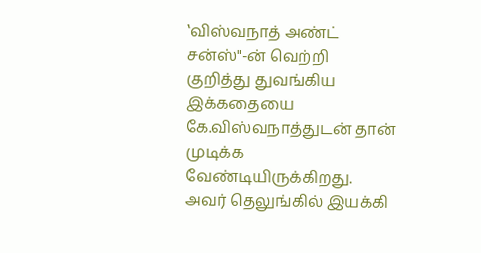‛விஸ்வநாத் அண்ட் சன்ஸ்"-ன் வெற்றி குறித்து துவங்கிய இக்கதையை கே.விஸ்வநாத்துடன் தான் முடிக்க வேண்டியிருக்கிறது. அவர் தெலுங்கில் இயக்கி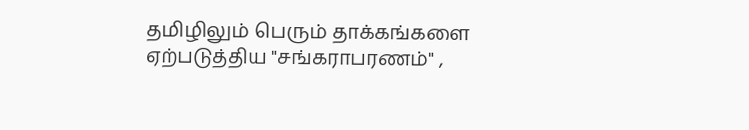தமிழிலும் பெரும் தாக்கங்களை ஏற்படுத்திய "சங்கராபரணம்" ,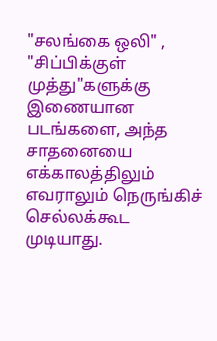"சலங்கை ஒலி" , "சிப்பிக்குள் முத்து"களுக்கு இணையான படங்களை, அந்த சாதனையை எக்காலத்திலும் எவராலும் நெருங்கிச் செல்லக்கூட முடியாது.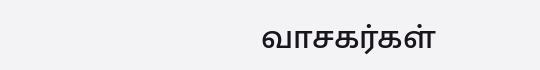வாசகர்கள்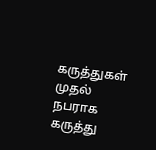கருத்துகள்
முதல் நபராக கருத்து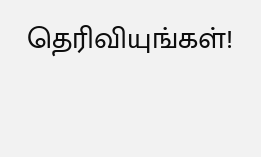தெரிவியுங்கள்!